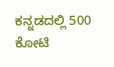ಕನ್ನಡದಲ್ಲಿ 500 ಕೋಟಿ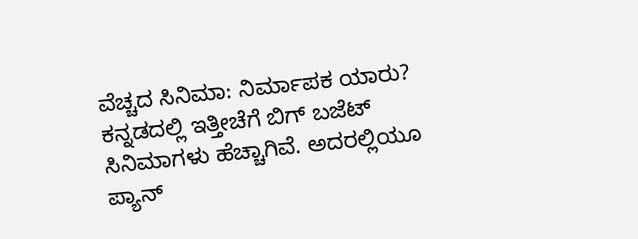ವೆಚ್ಚದ ಸಿನಿಮಾ: ನಿರ್ಮಾಪಕ ಯಾರು?
ಕನ್ನಡದಲ್ಲಿ ಇತ್ತೀಚೆಗೆ ಬಿಗ್ ಬಜೆಟ್ ಸಿನಿಮಾಗಳು ಹೆಚ್ಚಾಗಿವೆ. ಅದರಲ್ಲಿಯೂ ಪ್ಯಾನ್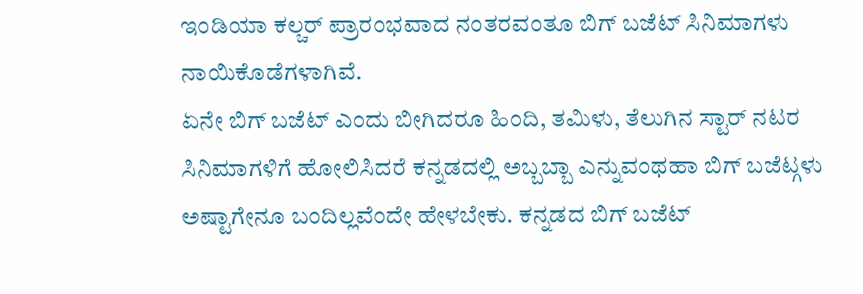ಇಂಡಿಯಾ ಕಲ್ಚರ್ ಪ್ರಾರಂಭವಾದ ನಂತರವಂತೂ ಬಿಗ್ ಬಜೆಟ್ ಸಿನಿಮಾಗಳು ನಾಯಿಕೊಡೆಗಳಾಗಿವೆ.
ಏನೇ ಬಿಗ್ ಬಜೆಟ್ ಎಂದು ಬೀಗಿದರೂ ಹಿಂದಿ, ತಮಿಳು, ತೆಲುಗಿನ ಸ್ಟಾರ್ ನಟರ ಸಿನಿಮಾಗಳಿಗೆ ಹೋಲಿಸಿದರೆ ಕನ್ನಡದಲ್ಲಿ ಅಬ್ಬಬ್ಬಾ ಎನ್ನುವಂಥಹಾ ಬಿಗ್ ಬಜೆಟ್ಗಳು ಅಷ್ಟಾಗೇನೂ ಬಂದಿಲ್ಲವೆಂದೇ ಹೇಳಬೇಕು. ಕನ್ನಡದ ಬಿಗ್ ಬಜೆಟ್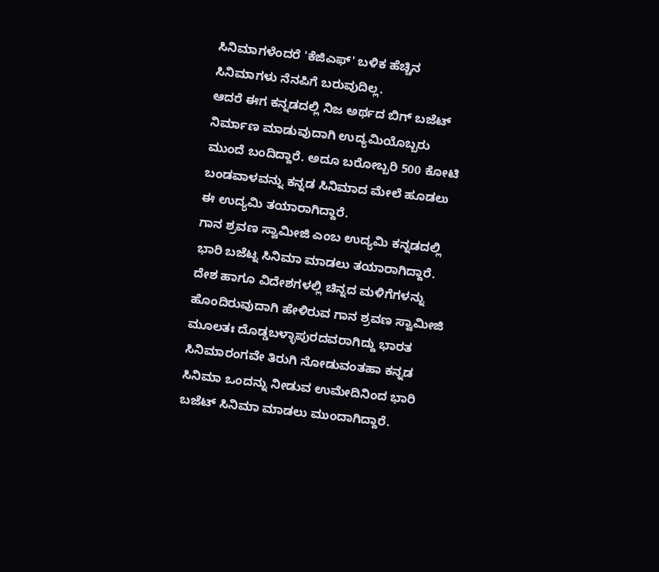ಸಿನಿಮಾಗಳೆಂದರೆ 'ಕೆಜಿಎಫ್' ಬಳಿಕ ಹೆಚ್ಚಿನ ಸಿನಿಮಾಗಳು ನೆನಪಿಗೆ ಬರುವುದಿಲ್ಲ.
ಆದರೆ ಈಗ ಕನ್ನಡದಲ್ಲಿ ನಿಜ ಅರ್ಥದ ಬಿಗ್ ಬಜೆಟ್ ನಿರ್ಮಾಣ ಮಾಡುವುದಾಗಿ ಉದ್ಯಮಿಯೊಬ್ಬರು ಮುಂದೆ ಬಂದಿದ್ದಾರೆ. ಅದೂ ಬರೋಬ್ಬರಿ 500 ಕೋಟಿ ಬಂಡವಾಳವನ್ನು ಕನ್ನಡ ಸಿನಿಮಾದ ಮೇಲೆ ಹೂಡಲು ಈ ಉದ್ಯಮಿ ತಯಾರಾಗಿದ್ದಾರೆ.
ಗಾನ ಶ್ರವಣ ಸ್ವಾಮೀಜಿ ಎಂಬ ಉದ್ಯಮಿ ಕನ್ನಡದಲ್ಲಿ ಭಾರಿ ಬಜೆಟ್ನ ಸಿನಿಮಾ ಮಾಡಲು ತಯಾರಾಗಿದ್ದಾರೆ. ದೇಶ ಹಾಗೂ ವಿದೇಶಗಳಲ್ಲಿ ಚಿನ್ನದ ಮಳಿಗೆಗಳನ್ನು ಹೊಂದಿರುವುದಾಗಿ ಹೇಳಿರುವ ಗಾನ ಶ್ರವಣ ಸ್ವಾಮೀಜಿ ಮೂಲತಃ ದೊಡ್ಡಬಳ್ಳಾಪುರದವರಾಗಿದ್ದು ಭಾರತ ಸಿನಿಮಾರಂಗವೇ ತಿರುಗಿ ನೋಡುವಂತಹಾ ಕನ್ನಡ ಸಿನಿಮಾ ಒಂದನ್ನು ನೀಡುವ ಉಮೇದಿನಿಂದ ಭಾರಿ ಬಜೆಟ್ ಸಿನಿಮಾ ಮಾಡಲು ಮುಂದಾಗಿದ್ದಾರೆ.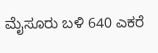ಮೈಸೂರು ಬಳಿ 640 ಎಕರೆ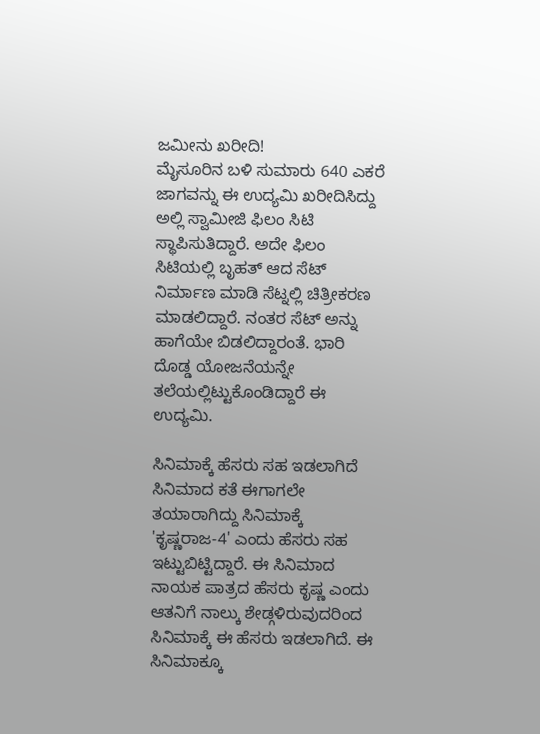ಜಮೀನು ಖರೀದಿ!
ಮೈಸೂರಿನ ಬಳಿ ಸುಮಾರು 640 ಎಕರೆ ಜಾಗವನ್ನು ಈ ಉದ್ಯಮಿ ಖರೀದಿಸಿದ್ದು ಅಲ್ಲಿ ಸ್ವಾಮೀಜಿ ಫಿಲಂ ಸಿಟಿ ಸ್ಥಾಪಿಸುತಿದ್ದಾರೆ. ಅದೇ ಫಿಲಂ ಸಿಟಿಯಲ್ಲಿ ಬೃಹತ್ ಆದ ಸೆಟ್ ನಿರ್ಮಾಣ ಮಾಡಿ ಸೆಟ್ನಲ್ಲಿ ಚಿತ್ರೀಕರಣ ಮಾಡಲಿದ್ದಾರೆ. ನಂತರ ಸೆಟ್ ಅನ್ನು ಹಾಗೆಯೇ ಬಿಡಲಿದ್ದಾರಂತೆ. ಭಾರಿ ದೊಡ್ಡ ಯೋಜನೆಯನ್ನೇ ತಲೆಯಲ್ಲಿಟ್ಟುಕೊಂಡಿದ್ದಾರೆ ಈ ಉದ್ಯಮಿ.

ಸಿನಿಮಾಕ್ಕೆ ಹೆಸರು ಸಹ ಇಡಲಾಗಿದೆ
ಸಿನಿಮಾದ ಕತೆ ಈಗಾಗಲೇ ತಯಾರಾಗಿದ್ದು ಸಿನಿಮಾಕ್ಕೆ 'ಕೃಷ್ಣರಾಜ-4' ಎಂದು ಹೆಸರು ಸಹ ಇಟ್ಟುಬಿಟ್ಟಿದ್ದಾರೆ. ಈ ಸಿನಿಮಾದ ನಾಯಕ ಪಾತ್ರದ ಹೆಸರು ಕೃಷ್ಣ ಎಂದು ಆತನಿಗೆ ನಾಲ್ಕು ಶೇಡ್ಗಳಿರುವುದರಿಂದ ಸಿನಿಮಾಕ್ಕೆ ಈ ಹೆಸರು ಇಡಲಾಗಿದೆ. ಈ ಸಿನಿಮಾಕ್ಕೂ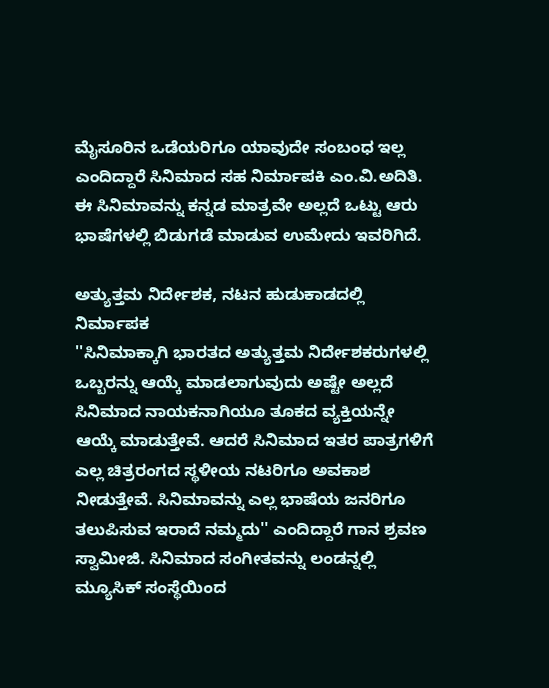ಮೈಸೂರಿನ ಒಡೆಯರಿಗೂ ಯಾವುದೇ ಸಂಬಂಧ ಇಲ್ಲ ಎಂದಿದ್ದಾರೆ ಸಿನಿಮಾದ ಸಹ ನಿರ್ಮಾಪಕಿ ಎಂ.ವಿ.ಅದಿತಿ. ಈ ಸಿನಿಮಾವನ್ನು ಕನ್ನಡ ಮಾತ್ರವೇ ಅಲ್ಲದೆ ಒಟ್ಟು ಆರು ಭಾಷೆಗಳಲ್ಲಿ ಬಿಡುಗಡೆ ಮಾಡುವ ಉಮೇದು ಇವರಿಗಿದೆ.

ಅತ್ಯುತ್ತಮ ನಿರ್ದೇಶಕ, ನಟನ ಹುಡುಕಾಡದಲ್ಲಿ ನಿರ್ಮಾಪಕ
''ಸಿನಿಮಾಕ್ಕಾಗಿ ಭಾರತದ ಅತ್ಯುತ್ತಮ ನಿರ್ದೇಶಕರುಗಳಲ್ಲಿ ಒಬ್ಬರನ್ನು ಆಯ್ಕೆ ಮಾಡಲಾಗುವುದು ಅಷ್ಟೇ ಅಲ್ಲದೆ ಸಿನಿಮಾದ ನಾಯಕನಾಗಿಯೂ ತೂಕದ ವ್ಯಕ್ತಿಯನ್ನೇ ಆಯ್ಕೆ ಮಾಡುತ್ತೇವೆ. ಆದರೆ ಸಿನಿಮಾದ ಇತರ ಪಾತ್ರಗಳಿಗೆ ಎಲ್ಲ ಚಿತ್ರರಂಗದ ಸ್ಥಳೀಯ ನಟರಿಗೂ ಅವಕಾಶ ನೀಡುತ್ತೇವೆ. ಸಿನಿಮಾವನ್ನು ಎಲ್ಲ ಭಾಷೆಯ ಜನರಿಗೂ ತಲುಪಿಸುವ ಇರಾದೆ ನಮ್ಮದು'' ಎಂದಿದ್ದಾರೆ ಗಾನ ಶ್ರವಣ ಸ್ವಾಮೀಜಿ. ಸಿನಿಮಾದ ಸಂಗೀತವನ್ನು ಲಂಡನ್ನಲ್ಲಿ ಮ್ಯೂಸಿಕ್ ಸಂಸ್ಥೆಯಿಂದ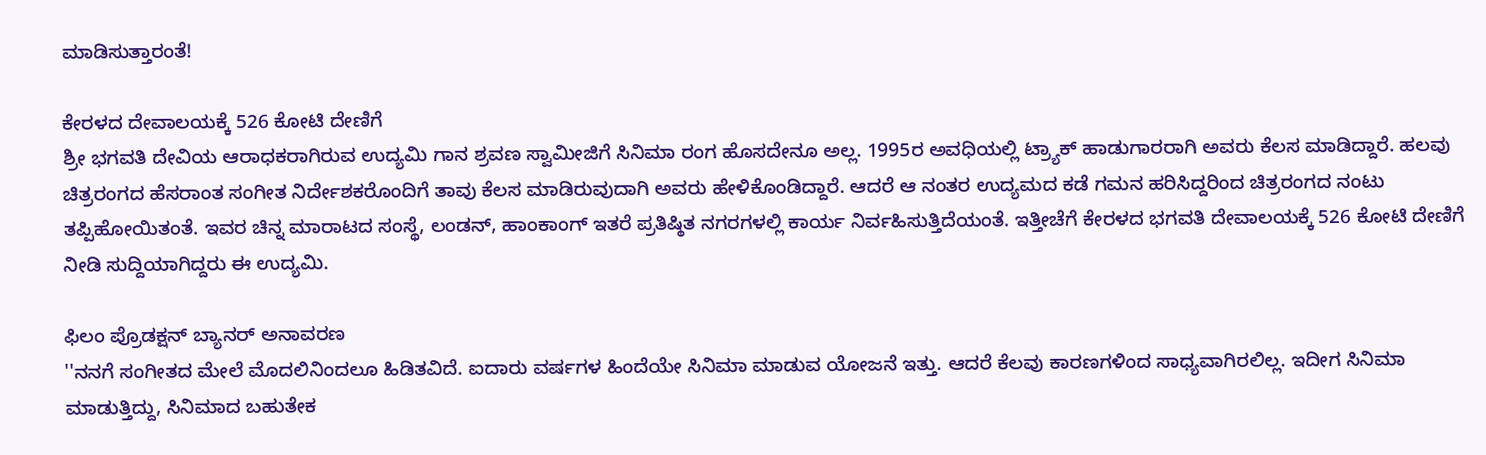ಮಾಡಿಸುತ್ತಾರಂತೆ!

ಕೇರಳದ ದೇವಾಲಯಕ್ಕೆ 526 ಕೋಟಿ ದೇಣಿಗೆ
ಶ್ರೀ ಭಗವತಿ ದೇವಿಯ ಆರಾಧಕರಾಗಿರುವ ಉದ್ಯಮಿ ಗಾನ ಶ್ರವಣ ಸ್ವಾಮೀಜಿಗೆ ಸಿನಿಮಾ ರಂಗ ಹೊಸದೇನೂ ಅಲ್ಲ. 1995ರ ಅವಧಿಯಲ್ಲಿ ಟ್ರ್ಯಾಕ್ ಹಾಡುಗಾರರಾಗಿ ಅವರು ಕೆಲಸ ಮಾಡಿದ್ದಾರೆ. ಹಲವು ಚಿತ್ರರಂಗದ ಹೆಸರಾಂತ ಸಂಗೀತ ನಿರ್ದೇಶಕರೊಂದಿಗೆ ತಾವು ಕೆಲಸ ಮಾಡಿರುವುದಾಗಿ ಅವರು ಹೇಳಿಕೊಂಡಿದ್ದಾರೆ. ಆದರೆ ಆ ನಂತರ ಉದ್ಯಮದ ಕಡೆ ಗಮನ ಹರಿಸಿದ್ದರಿಂದ ಚಿತ್ರರಂಗದ ನಂಟು ತಪ್ಪಿಹೋಯಿತಂತೆ. ಇವರ ಚಿನ್ನ ಮಾರಾಟದ ಸಂಸ್ಥೆ, ಲಂಡನ್, ಹಾಂಕಾಂಗ್ ಇತರೆ ಪ್ರತಿಷ್ಠಿತ ನಗರಗಳಲ್ಲಿ ಕಾರ್ಯ ನಿರ್ವಹಿಸುತ್ತಿದೆಯಂತೆ. ಇತ್ತೀಚೆಗೆ ಕೇರಳದ ಭಗವತಿ ದೇವಾಲಯಕ್ಕೆ 526 ಕೋಟಿ ದೇಣಿಗೆ ನೀಡಿ ಸುದ್ದಿಯಾಗಿದ್ದರು ಈ ಉದ್ಯಮಿ.

ಫಿಲಂ ಪ್ರೊಡಕ್ಷನ್ ಬ್ಯಾನರ್ ಅನಾವರಣ
''ನನಗೆ ಸಂಗೀತದ ಮೇಲೆ ಮೊದಲಿನಿಂದಲೂ ಹಿಡಿತವಿದೆ. ಐದಾರು ವರ್ಷಗಳ ಹಿಂದೆಯೇ ಸಿನಿಮಾ ಮಾಡುವ ಯೋಜನೆ ಇತ್ತು. ಆದರೆ ಕೆಲವು ಕಾರಣಗಳಿಂದ ಸಾಧ್ಯವಾಗಿರಲಿಲ್ಲ. ಇದೀಗ ಸಿನಿಮಾ ಮಾಡುತ್ತಿದ್ದು, ಸಿನಿಮಾದ ಬಹುತೇಕ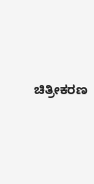ಚಿತ್ರೀಕರಣ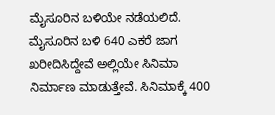ಮೈಸೂರಿನ ಬಳಿಯೇ ನಡೆಯಲಿದೆ. ಮೈಸೂರಿನ ಬಳಿ 640 ಎಕರೆ ಜಾಗ ಖರೀದಿಸಿದ್ದೇವೆ ಅಲ್ಲಿಯೇ ಸಿನಿಮಾ ನಿರ್ಮಾಣ ಮಾಡುತ್ತೇವೆ. ಸಿನಿಮಾಕ್ಕೆ 400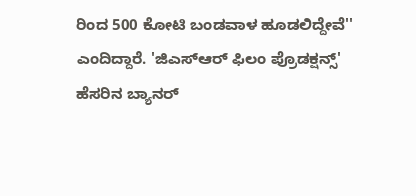ರಿಂದ 500 ಕೋಟಿ ಬಂಡವಾಳ ಹೂಡಲಿದ್ದೇವೆ'' ಎಂದಿದ್ದಾರೆ. 'ಜಿಎಸ್ಆರ್ ಫಿಲಂ ಪ್ರೊಡಕ್ಷನ್ಸ್' ಹೆಸರಿನ ಬ್ಯಾನರ್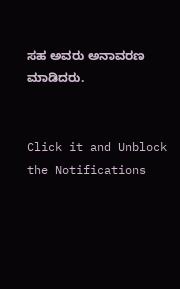ಸಹ ಅವರು ಅನಾವರಣ ಮಾಡಿದರು.


Click it and Unblock the Notifications